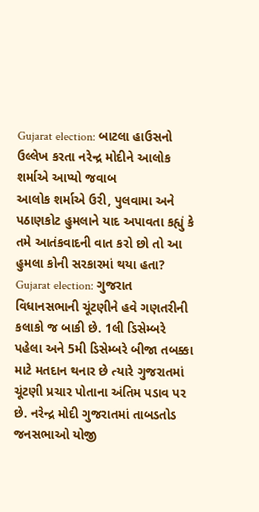Gujarat election: બાટલા હાઉસનો ઉલ્લેખ કરતા નરેન્દ્ર મોદીને આલોક શર્માએ આપ્યો જવાબ
આલોક શર્માએ ઉરી, પુલવામા અને પઠાણકોટ હુમલાને યાદ અપાવતા કહ્યું કે તમે આતંકવાદની વાત કરો છો તો આ હુમલા કોની સરકારમાં થયા હતા?
Gujarat election: ગુજરાત વિધાનસભાની ચૂંટણીને હવે ગણતરીની કલાકો જ બાકી છે. 1લી ડિસેમ્બરે પહેલા અને 5મી ડિસેમ્બરે બીજા તબક્કા માટે મતદાન થનાર છે ત્યારે ગુજરાતમાં ચૂંટણી પ્રચાર પોતાના અંતિમ પડાવ પર છે. નરેન્દ્ર મોદી ગુજરાતમાં તાબડતોડ જનસભાઓ યોજી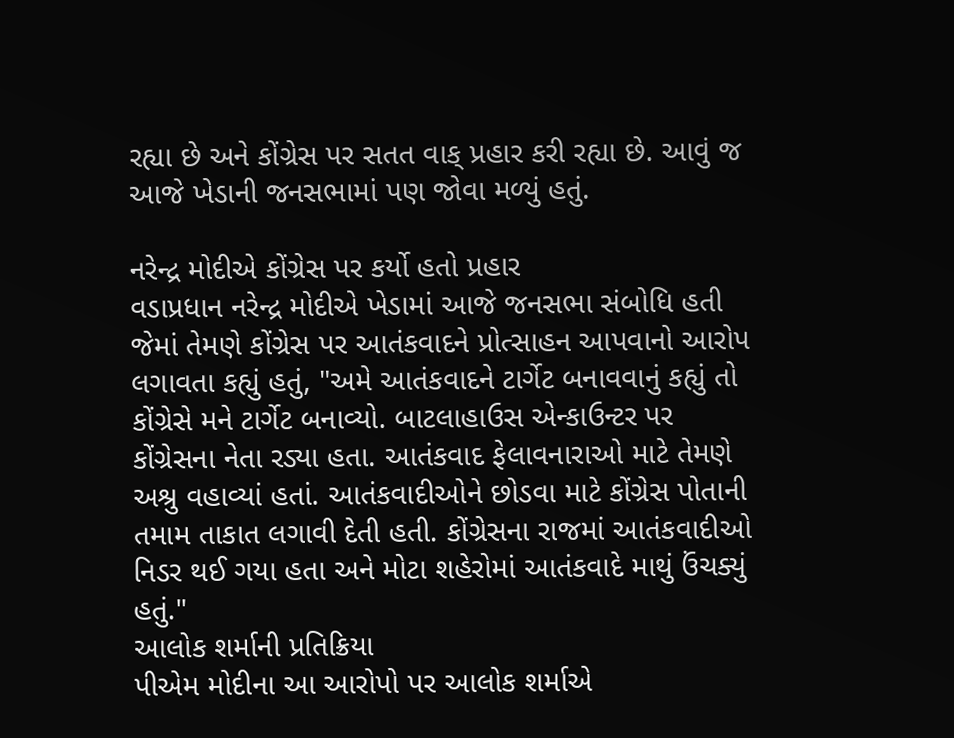રહ્યા છે અને કોંગ્રેસ પર સતત વાક્ પ્રહાર કરી રહ્યા છે. આવું જ આજે ખેડાની જનસભામાં પણ જોવા મળ્યું હતું.

નરેન્દ્ર મોદીએ કોંગ્રેસ પર કર્યો હતો પ્રહાર
વડાપ્રધાન નરેન્દ્ર મોદીએ ખેડામાં આજે જનસભા સંબોધિ હતી જેમાં તેમણે કોંગ્રેસ પર આતંકવાદને પ્રોત્સાહન આપવાનો આરોપ લગાવતા કહ્યું હતું, "અમે આતંકવાદને ટાર્ગેટ બનાવવાનું કહ્યું તો કોંગ્રેસે મને ટાર્ગેટ બનાવ્યો. બાટલાહાઉસ એન્કાઉન્ટર પર કોંગ્રેસના નેતા રડ્યા હતા. આતંકવાદ ફેલાવનારાઓ માટે તેમણે અશ્રુ વહાવ્યાં હતાં. આતંકવાદીઓને છોડવા માટે કોંગ્રેસ પોતાની તમામ તાકાત લગાવી દેતી હતી. કોંગ્રેસના રાજમાં આતંકવાદીઓ નિડર થઈ ગયા હતા અને મોટા શહેરોમાં આતંકવાદે માથું ઉંચક્યું હતું."
આલોક શર્માની પ્રતિક્રિયા
પીએમ મોદીના આ આરોપો પર આલોક શર્માએ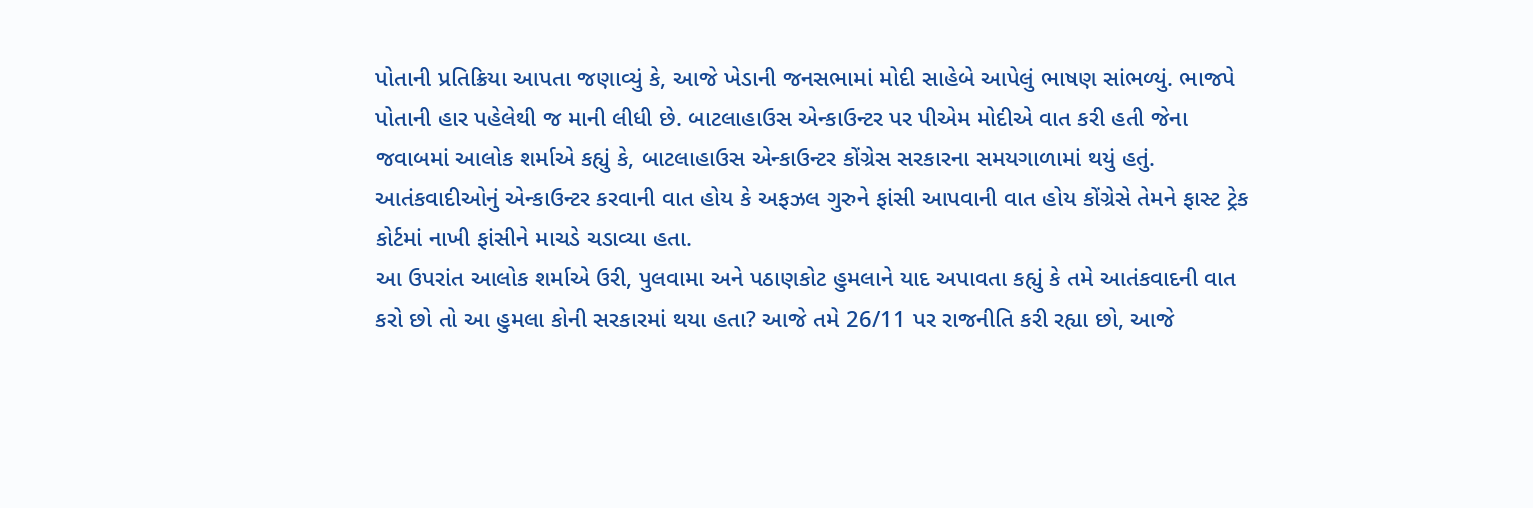પોતાની પ્રતિક્રિયા આપતા જણાવ્યું કે, આજે ખેડાની જનસભામાં મોદી સાહેબે આપેલું ભાષણ સાંભળ્યું. ભાજપે પોતાની હાર પહેલેથી જ માની લીધી છે. બાટલાહાઉસ એન્કાઉન્ટર પર પીએમ મોદીએ વાત કરી હતી જેના જવાબમાં આલોક શર્માએ કહ્યું કે, બાટલાહાઉસ એન્કાઉન્ટર કોંગ્રેસ સરકારના સમયગાળામાં થયું હતું. આતંકવાદીઓનું એન્કાઉન્ટર કરવાની વાત હોય કે અફઝલ ગુરુને ફાંસી આપવાની વાત હોય કોંગ્રેસે તેમને ફાસ્ટ ટ્રેક કોર્ટમાં નાખી ફાંસીને માચડે ચડાવ્યા હતા.
આ ઉપરાંત આલોક શર્માએ ઉરી, પુલવામા અને પઠાણકોટ હુમલાને યાદ અપાવતા કહ્યું કે તમે આતંકવાદની વાત કરો છો તો આ હુમલા કોની સરકારમાં થયા હતા? આજે તમે 26/11 પર રાજનીતિ કરી રહ્યા છો, આજે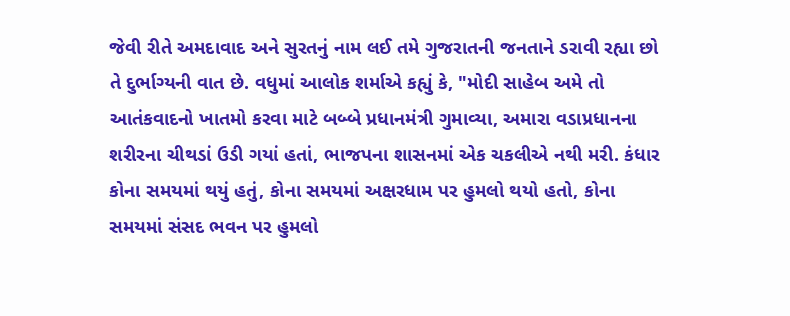જેવી રીતે અમદાવાદ અને સુરતનું નામ લઈ તમે ગુજરાતની જનતાને ડરાવી રહ્યા છો તે દુર્ભાગ્યની વાત છે. વધુમાં આલોક શર્માએ કહ્યું કે, "મોદી સાહેબ અમે તો આતંકવાદનો ખાતમો કરવા માટે બબ્બે પ્રધાનમંત્રી ગુમાવ્યા, અમારા વડાપ્રધાનના શરીરના ચીથડાં ઉડી ગયાં હતાં, ભાજપના શાસનમાં એક ચકલીએ નથી મરી. કંધાર કોના સમયમાં થયું હતું, કોના સમયમાં અક્ષરધામ પર હુમલો થયો હતો, કોના સમયમાં સંસદ ભવન પર હુમલો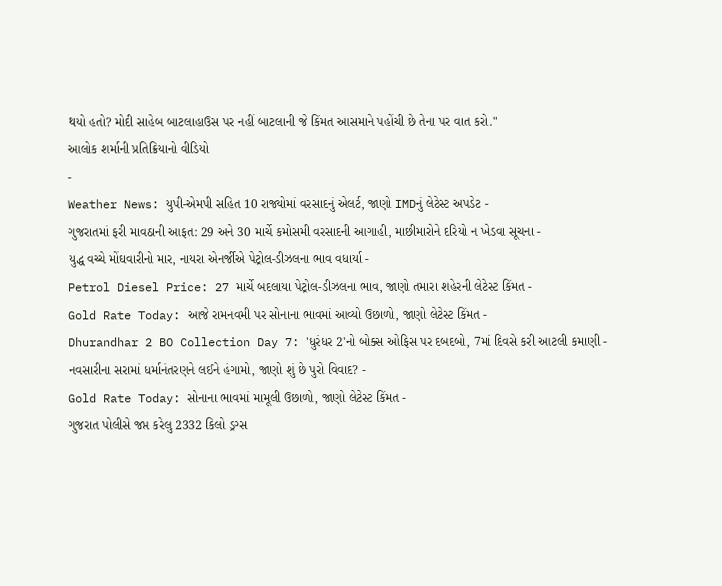થયો હતો? મોદી સાહેબ બાટલાહાઉસ પર નહીં બાટલાની જે કિંમત આસમાને પહોંચી છે તેના પર વાત કરો."
આલોક શર્માની પ્રતિક્રિયાનો વીડિયો
-
Weather News: યુપી-એમપી સહિત 10 રાજ્યોમાં વરસાદનું એલર્ટ, જાણો IMDનું લેટેસ્ટ અપડેટ -
ગુજરાતમાં ફરી માવઠાની આફત: 29 અને 30 માર્ચે કમોસમી વરસાદની આગાહી, માછીમારોને દરિયો ન ખેડવા સૂચના -
યુદ્ધ વચ્ચે મોંઘવારીનો માર, નાયરા એનર્જીએ પેટ્રોલ-ડીઝલના ભાવ વધાર્યા -
Petrol Diesel Price: 27 માર્ચે બદલાયા પેટ્રોલ-ડીઝલના ભાવ, જાણો તમારા શહેરની લેટેસ્ટ કિંમત -
Gold Rate Today: આજે રામનવમી પર સોનાના ભાવમાં આવ્યો ઉછાળો, જાણો લેટેસ્ટ કિંમત -
Dhurandhar 2 BO Collection Day 7: 'ધુરંધર 2'નો બોક્સ ઓફિસ પર દબદબો, 7માં દિવસે કરી આટલી કમાણી -
નવસારીના સરામાં ધર્માનંતરણને લઈને હંગામો, જાણો શું છે પુરો વિવાદ? -
Gold Rate Today: સોનાના ભાવમાં મામૂલી ઉછાળો, જાણો લેટેસ્ટ કિંમત -
ગુજરાત પોલીસે જપ્ત કરેલુ 2332 કિલો ડ્રગ્સ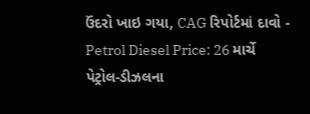ઉંદરો ખાઇ ગયા, CAG રિપોર્ટમાં દાવો -
Petrol Diesel Price: 26 માર્ચે પેટ્રોલ-ડીઝલના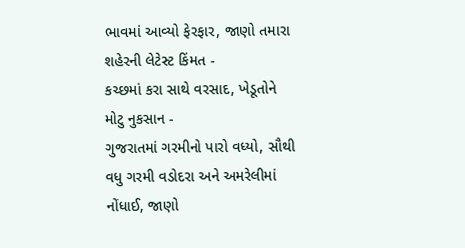ભાવમાં આવ્યો ફેરફાર, જાણો તમારા શહેરની લેટેસ્ટ કિંમત -
કચ્છમાં કરા સાથે વરસાદ, ખેડૂતોને મોટુ નુકસાન -
ગુજરાતમાં ગરમીનો પારો વધ્યો, સૌથી વધુ ગરમી વડોદરા અને અમરેલીમાં નોંધાઈ, જાણો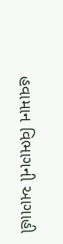હવામાન વિભાગની આગાહી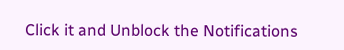Click it and Unblock the Notifications